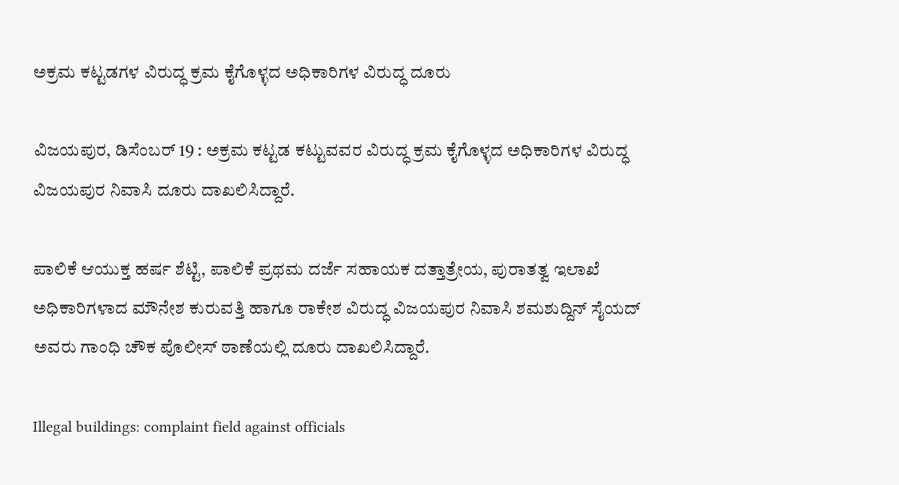ಅಕ್ರಮ ಕಟ್ಟಡಗಳ ವಿರುದ್ಧ ಕ್ರಮ ಕೈಗೊಳ್ಳದ ಅಧಿಕಾರಿಗಳ ವಿರುದ್ಧ ದೂರು

ವಿಜಯಪುರ, ಡಿಸೆಂಬರ್ 19 : ಅಕ್ರಮ ಕಟ್ಟಡ ಕಟ್ಟುವವರ ವಿರುದ್ಧ ಕ್ರಮ ಕೈಗೊಳ್ಳದ ಅಧಿಕಾರಿಗಳ ವಿರುದ್ಧ ವಿಜಯಪುರ ನಿವಾಸಿ ದೂರು ದಾಖಲಿಸಿದ್ದಾರೆ.

ಪಾಲಿಕೆ ಆಯುಕ್ತ ಹರ್ಷ ಶೆಟ್ಟಿ, ಪಾಲಿಕೆ ಪ್ರಥಮ ದರ್ಜೆ ಸಹಾಯಕ ದತ್ತಾತ್ರೇಯ, ಪುರಾತತ್ವ ಇಲಾಖೆ ಅಧಿಕಾರಿಗಳಾದ ಮೌನೇಶ ಕುರುವತ್ತಿ ಹಾಗೂ ರಾಕೇಶ ವಿರುದ್ಧ ವಿಜಯಪುರ ನಿವಾಸಿ ಶಮಶುದ್ದಿನ್ ಸೈಯದ್ ಅವರು ಗಾಂಧಿ ಚೌಕ ಪೊಲೀಸ್ ಠಾಣೆಯಲ್ಲಿ ದೂರು ದಾಖಲಿಸಿದ್ದಾರೆ.

Illegal buildings: complaint field against officials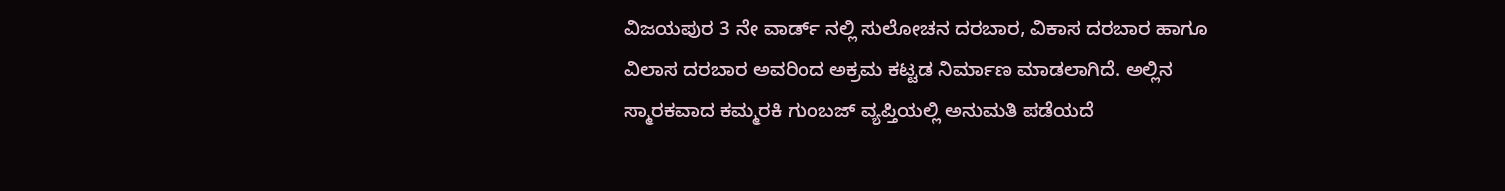ವಿಜಯಪುರ 3 ನೇ ವಾರ್ಡ್ ನಲ್ಲಿ ಸುಲೋಚನ ದರಬಾರ, ವಿಕಾಸ ದರಬಾರ ಹಾಗೂ ವಿಲಾಸ ದರಬಾರ ಅವರಿಂದ ಅಕ್ರಮ ಕಟ್ಟಡ ನಿರ್ಮಾಣ ಮಾಡಲಾಗಿದೆ. ಅಲ್ಲಿನ ಸ್ಮಾರಕವಾದ ಕಮ್ಮರಕಿ ಗುಂಬಜ್ ವ್ಯಪ್ತಿಯಲ್ಲಿ ಅನುಮತಿ ಪಡೆಯದೆ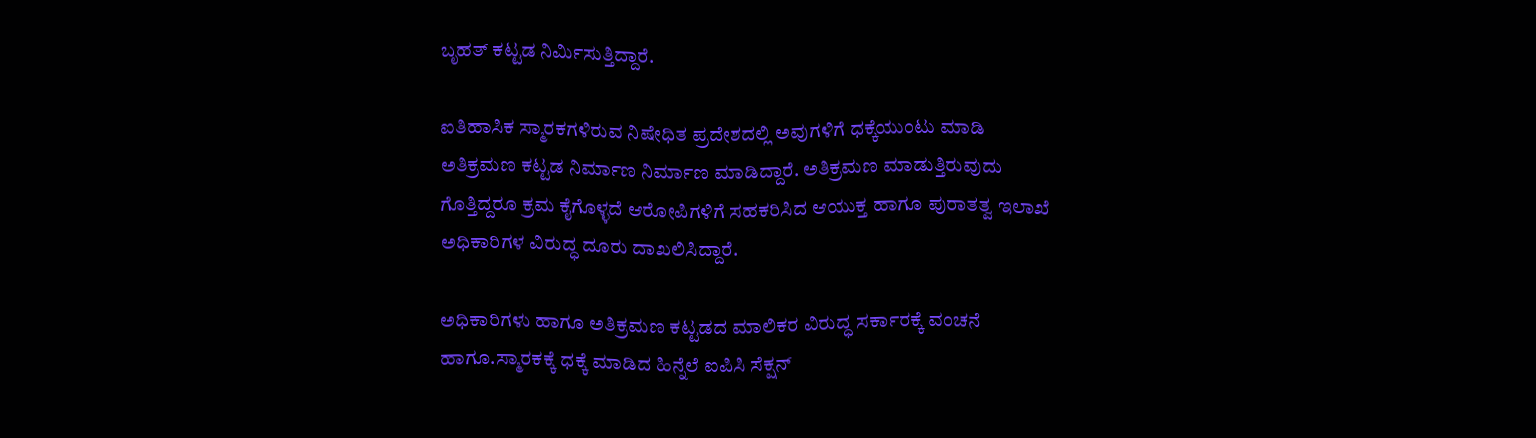ಬೃಹತ್ ಕಟ್ಟಡ ನಿರ್ಮಿಸುತ್ತಿದ್ದಾರೆ.

ಐತಿಹಾಸಿಕ ಸ್ಮಾರಕಗಳಿರುವ ನಿಷೇಧಿತ ಪ್ರದೇಶದಲ್ಲಿ ಅವುಗಳಿಗೆ ಧಕ್ಕೆಯುಂಟು ಮಾಡಿ ಅತಿಕ್ರಮಣ ಕಟ್ಟಡ ನಿರ್ಮಾಣ ನಿರ್ಮಾಣ ಮಾಡಿದ್ದಾರೆ. ಅತಿಕ್ರಮಣ ಮಾಡುತ್ತಿರುವುದು ಗೊತ್ತಿದ್ದರೂ ಕ್ರಮ ಕೈಗೊಳ್ಳದೆ ಆರೋಪಿಗಳಿಗೆ ಸಹಕರಿಸಿದ ಆಯುಕ್ತ ಹಾಗೂ ಪುರಾತತ್ವ ಇಲಾಖೆ ಅಧಿಕಾರಿಗಳ ವಿರುದ್ಧ ದೂರು ದಾಖಲಿಸಿದ್ದಾರೆ.

ಅಧಿಕಾರಿಗಳು ಹಾಗೂ ಅತಿಕ್ರಮಣ ಕಟ್ಟಡದ ಮಾಲಿಕರ ವಿರುದ್ಧ ಸರ್ಕಾರಕ್ಕೆ ವಂಚನೆ ಹಾಗೂ.ಸ್ಮಾರಕಕ್ಕೆ ಧಕ್ಕೆ ಮಾಡಿದ ಹಿನ್ನೆಲೆ ಐಪಿಸಿ ಸೆಕ್ಷನ್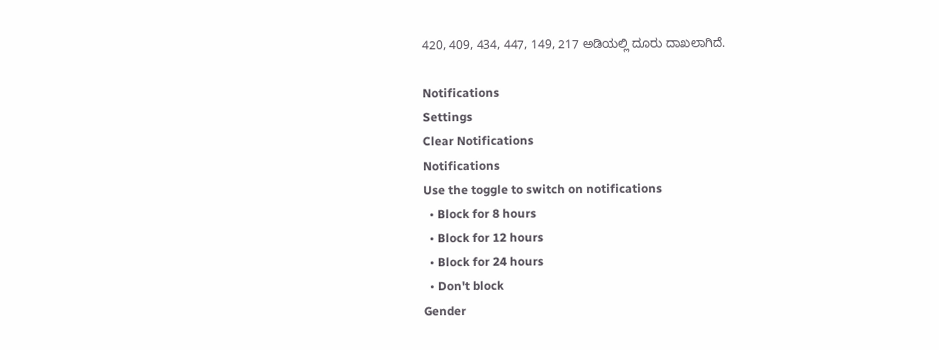420, 409, 434, 447, 149, 217 ಅಡಿಯಲ್ಲಿ ದೂರು ದಾಖಲಾಗಿದೆ.

Notifications
Settings
Clear Notifications
Notifications
Use the toggle to switch on notifications
  • Block for 8 hours
  • Block for 12 hours
  • Block for 24 hours
  • Don't block
Gender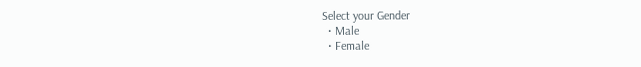Select your Gender
  • Male
  • Female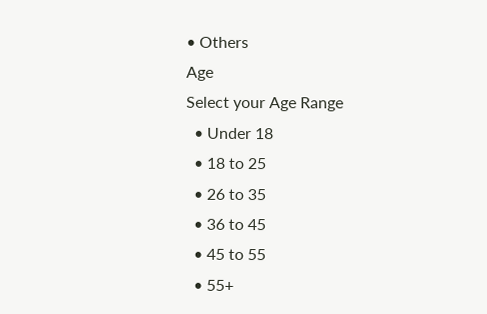• Others
Age
Select your Age Range
  • Under 18
  • 18 to 25
  • 26 to 35
  • 36 to 45
  • 45 to 55
  • 55+